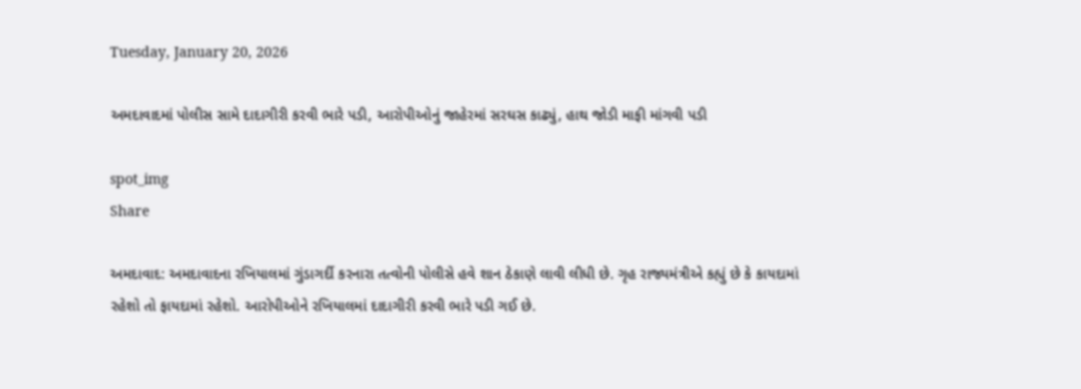Tuesday, January 20, 2026

અમદાવાદમાં પોલીસ સામે દાદાગીરી કરવી ભારે પડી, આરોપીઓનું જાહેરમાં સરઘસ કાઢ્યું, હાથ જોડી માફી માંગવી પડી

spot_img
Share

અમદાવાદ: અમદાવાદના રખિયાલમાં ગુંડાગર્દી કરનારા તત્વોની પોલીસે હવે શાન ઠેકાણે લાવી લીધી છે. ગૃહ રાજ્યમંત્રીએ કહ્યું છે કે કાયદામાં રહેશો તો ફાયદામાં રહેશો. આરોપીઓને રખિયાલમાં દાદાગીરી કરવી ભારે પડી ગઈ છે.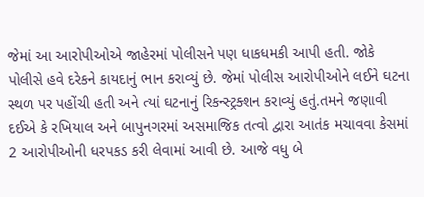જેમાં આ આરોપીઓએ જાહેરમાં પોલીસને પણ ધાકધમકી આપી હતી. જોકે પોલીસે હવે દરેકને કાયદાનું ભાન કરાવ્યું છે. જેમાં પોલીસ આરોપીઓને લઈને ઘટના સ્થળ પર પહોંચી હતી અને ત્યાં ઘટનાનું રિકન્સ્ટ્રક્શન કરાવ્યું હતું.તમને જણાવી દઈએ કે રખિયાલ અને બાપુનગરમાં અસમાજિક તત્વો દ્વારા આતંક મચાવવા કેસમાં 2 આરોપીઓની ધરપકડ કરી લેવામાં આવી છે. આજે વધુ બે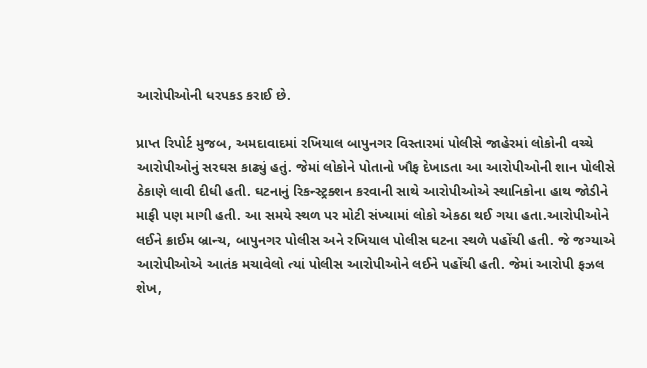આરોપીઓની ધરપકડ કરાઈ છે.

પ્રાપ્ત રિપોર્ટ મુજબ, અમદાવાદમાં રખિયાલ બાપુનગર વિસ્તારમાં પોલીસે જાહેરમાં લોકોની વચ્ચે આરોપીઓનું સરઘસ કાઢ્યું હતું. જેમાં લોકોને પોતાનો ખૌફ દેખાડતા આ આરોપીઓની શાન પોલીસે ઠેકાણે લાવી દીધી હતી. ઘટનાનું રિકન્સ્ટ્રક્શન કરવાની સાથે આરોપીઓએ સ્થાનિકોના હાથ જોડીને માફી પણ માગી હતી. આ સમયે સ્થળ પર મોટી સંખ્યામાં લોકો એકઠા થઈ ગયા હતા.આરોપીઓને લઈને ક્રાઈમ બ્રાન્ચ, બાપુનગર પોલીસ અને રખિયાલ પોલીસ ઘટના સ્થળે પહોંચી હતી. જે જગ્યાએ આરોપીઓએ આતંક મચાવેલો ત્યાં પોલીસ આરોપીઓને લઈને પહોંચી હતી. જેમાં આરોપી ફઝલ શેખ,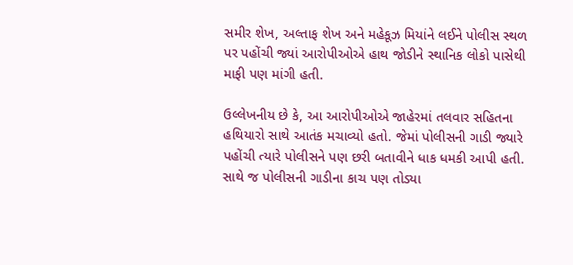સમીર શેખ, અલ્તાફ શેખ અને મહેકૂઝ મિયાંને લઈને પોલીસ સ્થળ પર પહોંચી જ્યાં આરોપીઓએ હાથ જોડીને સ્થાનિક લોકો પાસેથી માફી પણ માંગી હતી.

ઉલ્લેખનીય છે કે, આ આરોપીઓએ જાહેરમાં તલવાર સહિતના હથિયારો સાથે આતંક મચાવ્યો હતો. જેમાં પોલીસની ગાડી જ્યારે પહોંચી ત્યારે પોલીસને પણ છરી બતાવીને ધાક ધમકી આપી હતી. સાથે જ પોલીસની ગાડીના કાચ પણ તોડ્યા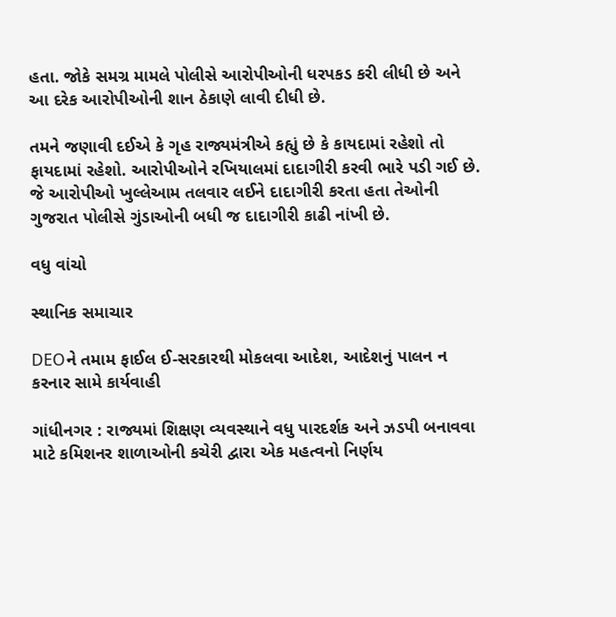હતા. જોકે સમગ્ર મામલે પોલીસે આરોપીઓની ધરપકડ કરી લીધી છે અને આ દરેક આરોપીઓની શાન ઠેકાણે લાવી દીધી છે.

તમને જણાવી દઈએ કે ગૃહ રાજ્યમંત્રીએ કહ્યું છે કે કાયદામાં રહેશો તો ફાયદામાં રહેશો. આરોપીઓને રખિયાલમાં દાદાગીરી કરવી ભારે પડી ગઈ છે. જે આરોપીઓ ખુલ્લેઆમ તલવાર લઈને દાદાગીરી કરતા હતા તેઓની ગુજરાત પોલીસે ગુંડાઓની બધી જ દાદાગીરી કાઢી નાંખી છે.

વધુ વાંચો

સ્થાનિક સમાચાર

DEOને તમામ ફાઈલ ઈ-સરકારથી મોકલવા આદેશ, આદેશનું પાલન ન કરનાર સામે કાર્યવાહી

ગાંધીનગર : રાજ્યમાં શિક્ષણ વ્યવસ્થાને વધુ પારદર્શક અને ઝડપી બનાવવા માટે કમિશનર શાળાઓની કચેરી દ્વારા એક મહત્વનો નિર્ણય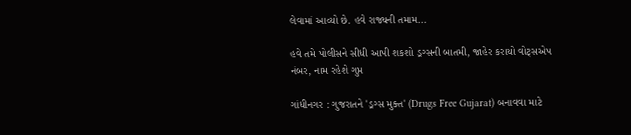લેવામાં આવ્યો છે. હવે રાજ્યની તમામ...

હવે તમે પોલીસને સીધી આપી શકશો ડ્રગ્સની બાતમી, જાહેર કરાયો વોટ્સએપ નંબર, નામ રહેશે ગુપ્ત

ગાંધીનગર : ગુજરાતને 'ડ્રગ્સ મુક્ત' (Drugs Free Gujarat) બનાવવા માટે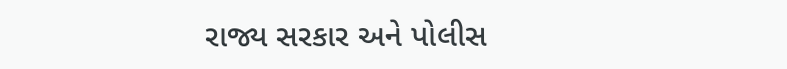રાજ્ય સરકાર અને પોલીસ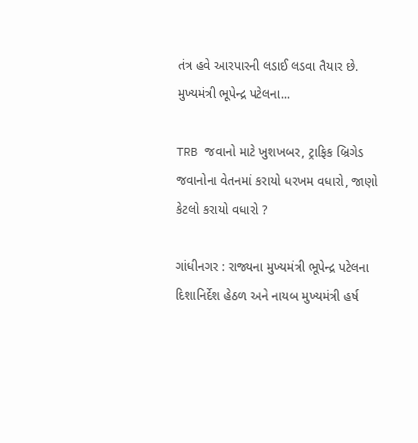તંત્ર હવે આરપારની લડાઈ લડવા તૈયાર છે. મુખ્યમંત્રી ભૂપેન્દ્ર પટેલના...

TRB જવાનો માટે ખુશખબર, ટ્રાફિક બ્રિગેડ જવાનોના વેતનમાં કરાયો ધરખમ વધારો, જાણો કેટલો કરાયો વધારો ?

ગાંધીનગર : રાજ્યના મુખ્યમંત્રી ભૂપેન્દ્ર પટેલના દિશાનિર્દેશ હેઠળ અને નાયબ મુખ્યમંત્રી હર્ષ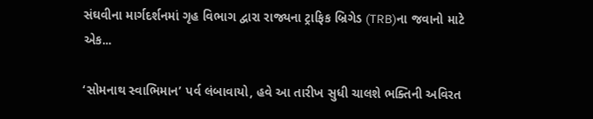સંઘવીના માર્ગદર્શનમાં ગૃહ વિભાગ દ્વારા રાજ્યના ટ્રાફિક બ્રિગેડ (TRB)ના જવાનો માટે એક...

‘સોમનાથ સ્વાભિમાન’ પર્વ લંબાવાયો, હવે આ તારીખ સુધી ચાલશે ભક્તિની અવિરત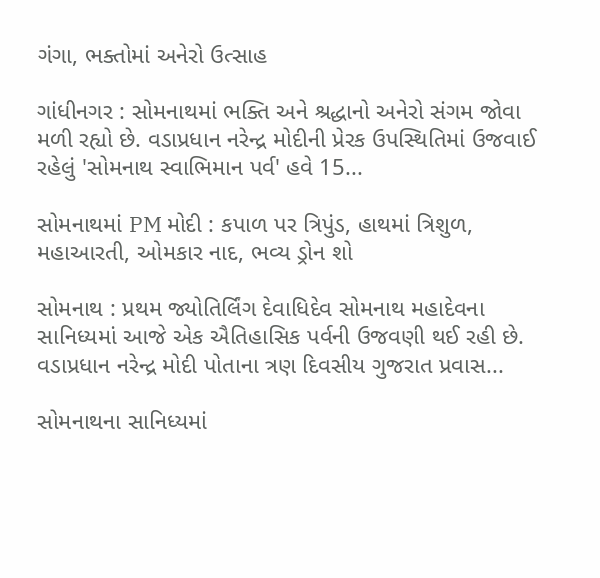ગંગા, ભક્તોમાં અનેરો ઉત્સાહ

ગાંધીનગર : સોમનાથમાં ભક્તિ અને શ્રદ્ધાનો અનેરો સંગમ જોવા મળી રહ્યો છે. વડાપ્રધાન નરેન્દ્ર મોદીની પ્રેરક ઉપસ્થિતિમાં ઉજવાઈ રહેલું 'સોમનાથ સ્વાભિમાન પર્વ' હવે 15...

સોમનાથમાં PM મોદી : કપાળ પર ત્રિપુંડ, હાથમાં ત્રિશુળ, મહાઆરતી, ઓમકાર નાદ, ભવ્ય ડ્રોન શો

સોમનાથ : પ્રથમ જ્યોતિર્લિંગ દેવાધિદેવ સોમનાથ મહાદેવના સાનિધ્યમાં આજે એક ઐતિહાસિક પર્વની ઉજવણી થઈ રહી છે. વડાપ્રધાન નરેન્દ્ર મોદી પોતાના ત્રણ દિવસીય ગુજરાત પ્રવાસ...

સોમનાથના સાનિધ્યમાં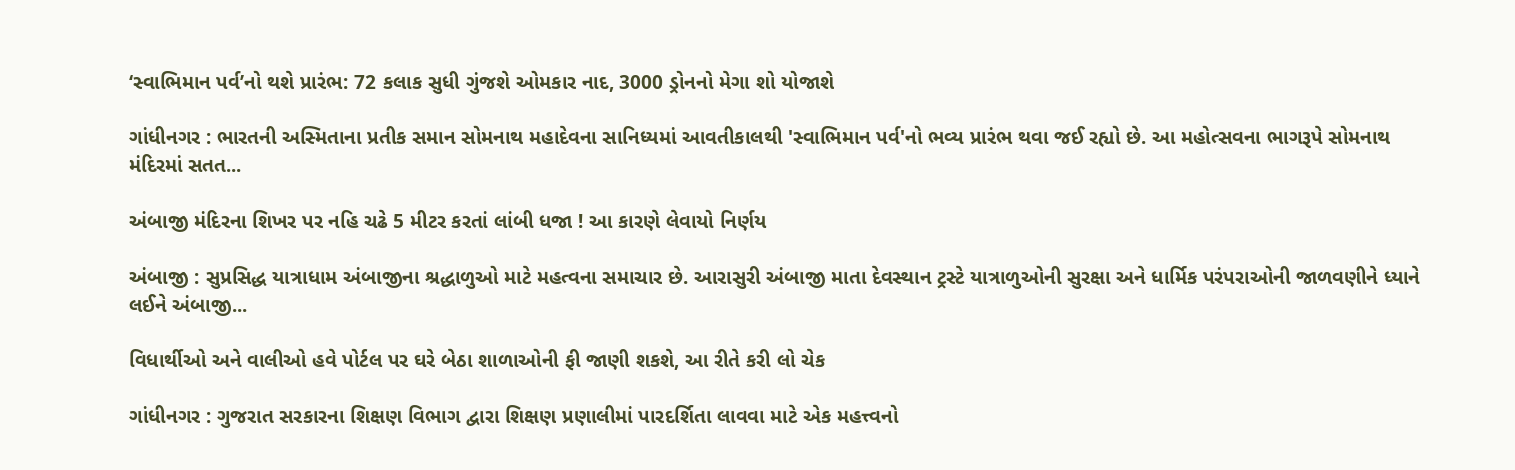‘સ્વાભિમાન પર્વ’નો થશે પ્રારંભ: 72 કલાક સુધી ગુંજશે ઓમકાર નાદ, 3000 ડ્રોનનો મેગા શો યોજાશે

ગાંધીનગર : ભારતની અસ્મિતાના પ્રતીક સમાન સોમનાથ મહાદેવના સાનિધ્યમાં આવતીકાલથી 'સ્વાભિમાન પર્વ'નો ભવ્ય પ્રારંભ થવા જઈ રહ્યો છે. આ મહોત્સવના ભાગરૂપે સોમનાથ મંદિરમાં સતત...

અંબાજી મંદિરના શિખર પર નહિ ચઢે 5 મીટર કરતાં લાંબી ધજા ! આ કારણે લેવાયો નિર્ણય

અંબાજી : સુપ્રસિદ્ધ યાત્રાધામ અંબાજીના શ્રદ્ધાળુઓ માટે મહત્વના સમાચાર છે. આરાસુરી અંબાજી માતા દેવસ્થાન ટ્રસ્ટે યાત્રાળુઓની સુરક્ષા અને ધાર્મિક પરંપરાઓની જાળવણીને ધ્યાને લઈને અંબાજી...

વિધાર્થીઓ અને વાલીઓ હવે પોર્ટલ પર ઘરે બેઠા શાળાઓની ફી જાણી શકશે, આ રીતે કરી લો ચેક

ગાંધીનગર : ગુજરાત સરકારના શિક્ષણ વિભાગ દ્વારા શિક્ષણ પ્રણાલીમાં પારદર્શિતા લાવવા માટે એક મહત્ત્વનો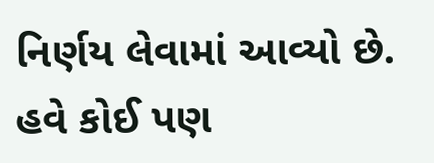નિર્ણય લેવામાં આવ્યો છે. હવે કોઈ પણ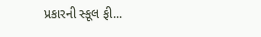પ્રકારની સ્કૂલ ફી...